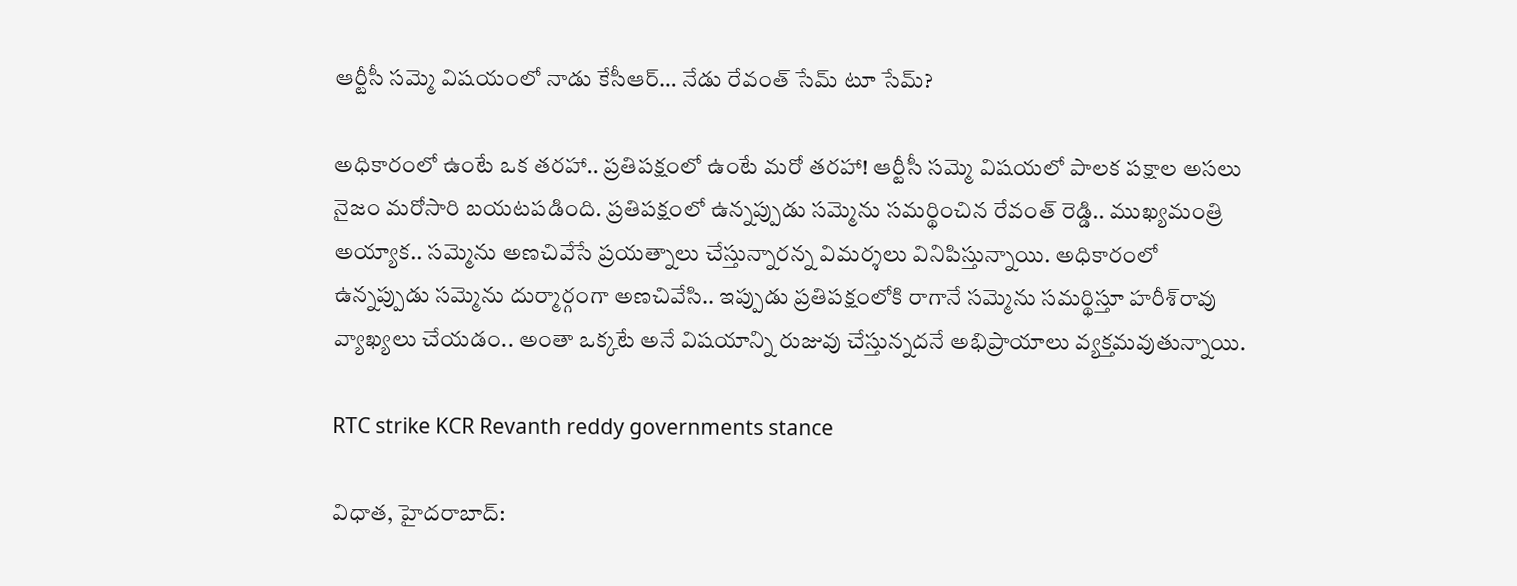ఆర్టీసీ సమ్మె విషయంలో నాడు కేసీఆర్‌… నేడు రేవంత్‌ సేమ్ టూ సేమ్?

అధికారంలో ఉంటే ఒక తరహా.. ప్రతిపక్షంలో ఉంటే మరో తరహా! ఆర్టీసీ సమ్మె విషయలో పాలక పక్షాల అసలు నైజం మరోసారి బయటపడింది. ప్రతిపక్షంలో ఉన్నప్పుడు సమ్మెను సమర్థించిన రేవంత్‌ రెడ్డి.. ముఖ్యమంత్రి అయ్యాక.. సమ్మెను అణచివేసే ప్రయత్నాలు చేస్తున్నారన్న విమర్శలు వినిపిస్తున్నాయి. అధికారంలో ఉన్నప్పుడు సమ్మెను దుర్మార్గంగా అణచివేసి.. ఇప్పుడు ప్రతిపక్షంలోకి రాగానే సమ్మెను సమర్థిస్తూ హరీశ్‌రావు వ్యాఖ్యలు చేయడం.. అంతా ఒక్కటే అనే విషయాన్ని రుజువు చేస్తున్నదనే అభిప్రాయాలు వ్యక్తమవుతున్నాయి.

RTC strike KCR Revanth reddy governments stance

విధాత‌, హైద‌రాబాద్‌: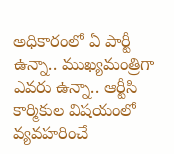అధికారంలో ఏ పార్టీ ఉన్నా.. ముఖ్యమంత్రిగా ఎవరు ఉన్నా.. ఆర్టీసి కార్మికుల విష‌యంలో వ్యవహరించే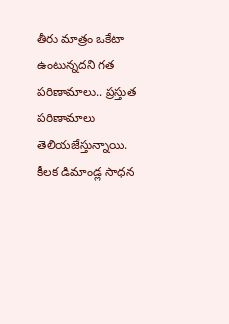తీరు మాత్రం ఒకేటా ఉంటున్నదని గత పరిణామాలు.. ప్రస్తుత పరిణామాలు తెలియజేస్తున్నాయి. కీలక డిమాండ్ల సాధన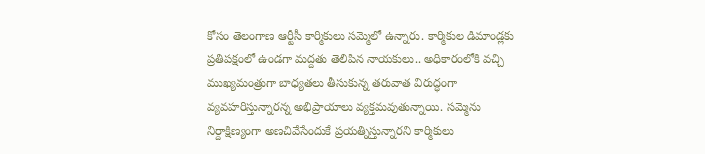కోసం తెలంగాణ ఆర్టీసీ కార్మికులు సమ్మెలో ఉన్నారు. కార్మికుల డిమాండ్లకు ప్రతిప‌క్షంలో ఉండ‌గా మ‌ద్దతు తెలిపిన నాయ‌కులు.. అధికారంలోకి వ‌చ్చి ముఖ్యమంత్రుగా బాధ్యత‌లు తీసుకున్న త‌రువాత విరుద్ధంగా వ్యవహరిస్తున్నారన్న అభిప్రాయాలు వ్యక్తమవుతున్నాయి. సమ్మెను నిర్దాక్షిణ్యంగా అణచివేసేందుకే ప్రయత్నిస్తున్నారని కార్మికులు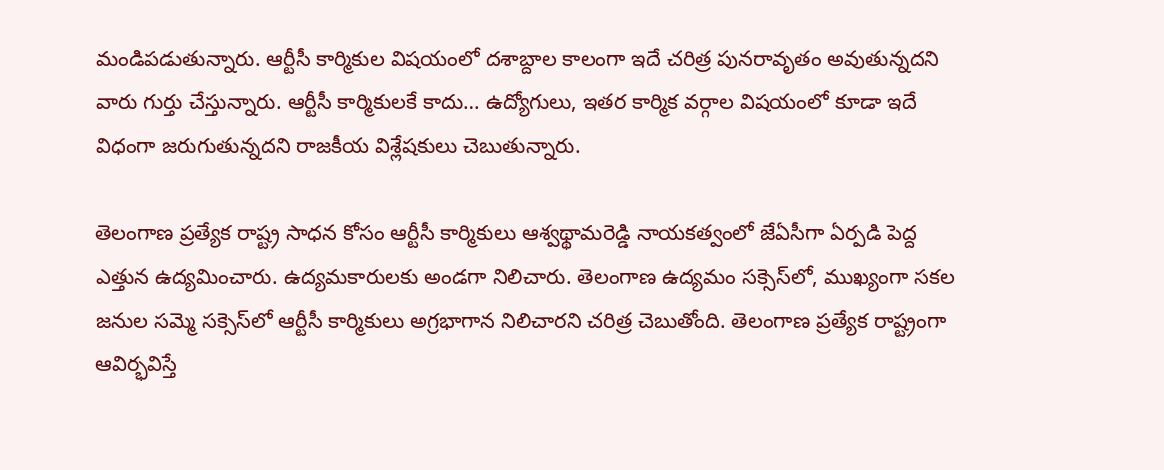మండిపడుతున్నారు. ఆర్టీసీ కార్మికుల విష‌యంలో ద‌శాబ్దాల‌ కాలంగా ఇదే చ‌రిత్ర పున‌రావృతం అవుతున్నదని వారు గుర్తు చేస్తున్నారు. ఆర్టీసీ కార్మికుల‌కే కాదు… ఉద్యోగులు, ఇత‌ర కార్మిక వ‌ర్గాల విష‌యంలో కూడా ఇదే విధంగా జ‌రుగుతున్నదని రాజకీయ విశ్లేషకులు చెబుతున్నారు.

తెలంగాణ ప్రత్యేక రాష్ట్ర సాధ‌న కోసం ఆర్టీసీ కార్మికులు ఆశ్వథ్థామరెడ్డి నాయ‌క‌త్వంలో జేఏసీగా ఏర్పడి పెద్ద ఎత్తున ఉద్యమించారు. ఉద్యమకారుల‌కు అండగా నిలిచారు. తెలంగాణ ఉద్యమం స‌క్సెస్‌లో, ముఖ్యంగా స‌క‌ల జ‌నుల స‌మ్మె స‌క్సెస్‌లో ఆర్టీసీ కార్మికులు అగ్రభాగాన నిలిచారని చరిత్ర చెబుతోంది. తెలంగాణ ప్రత్యేక రాష్ట్రంగా ఆవిర్భవిస్తే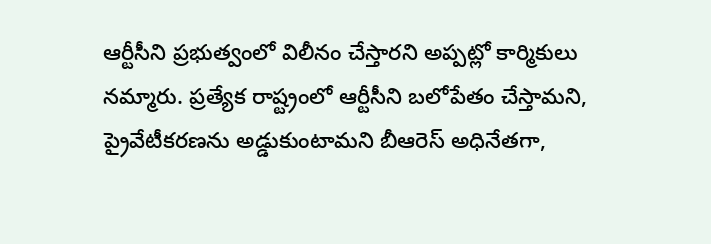ఆర్టీసీని ప్రభుత్వంలో విలీనం చేస్తార‌ని అప్పట్లో కార్మికులు నమ్మారు. ప్రత్యేక‌ రాష్ట్రంలో ఆర్టీసీని బ‌లోపేతం చేస్తామ‌ని, ప్రైవేటీక‌ర‌ణ‌ను అడ్డుకుంటామ‌ని బీఆరెస్ అధినేత‌గా,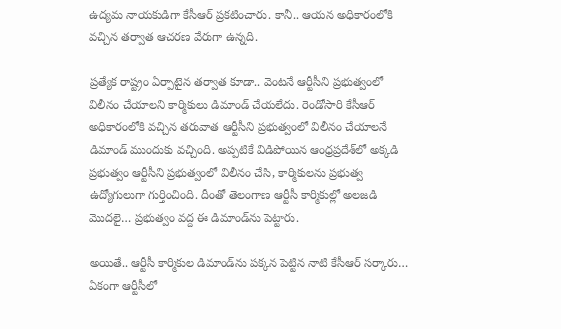ఉద్యమ నాయ‌కుడిగా కేసీఆర్ ప్రక‌టించారు. కానీ.. ఆయన అధికారంలోకి వచ్చిన తర్వాత ఆచరణ వేరుగా ఉన్నది.

ప్రత్యేక రాష్ట్రం ఏర్పాటైన తర్వాత కూడా.. వెంట‌నే ఆర్టీసీని ప్రభుత్వంలో విలీనం చేయాల‌ని కార్మికులు డిమాండ్ చేయ‌లేదు. రెండోసారి కేసీఆర్ అధికారంలోకి వ‌చ్చిన త‌రువాత ఆర్టీసీని ప్రభుత్వంలో విలీనం చేయాల‌నే డిమాండ్‌ ముందుకు వచ్చింది. అప్పటికే విడిపోయిన ఆంధ్రప్రదేశ్‌లో అక్కడి ప్రభుత్వం ఆర్టీసీని ప్రభుత్వంలో విలీనం చేసి, కార్మికుల‌ను ప్రభుత్వ ఉద్యోగులుగా గుర్తించింది. దీంతో తెలంగాణ ఆర్టీసీ కార్మికుల్లో అల‌జ‌డి మొద‌లై… ప్రభుత్వం వ‌ద్ద ఈ డిమాండ్‌ను పెట్టారు.

అయితే.. ఆర్టీసీ కార్మికుల డిమాండ్‌ను ప‌క్కన పెట్టిన నాటి కేసీఆర్ స‌ర్కారు… ఏకంగా ఆర్టీసీలో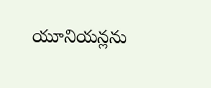యూనియ‌న్లను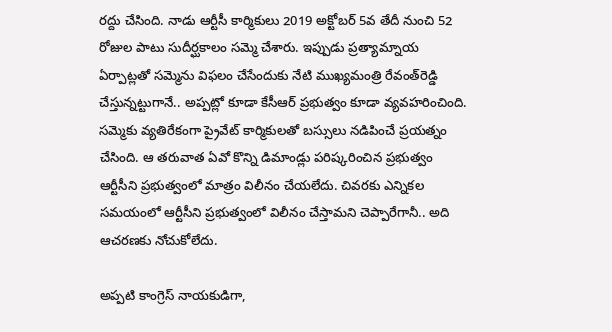ర‌ద్దు చేసింది. నాడు ఆర్టీసీ కార్మికులు 2019 అక్టోబ‌ర్ 5వ తేదీ నుంచి 52 రోజుల పాటు సుదీర్ఘకాలం స‌మ్మె చేశారు. ఇప్పుడు ప్రత్యామ్నాయ ఏర్పాట్లతో సమ్మెను విఫలం చేసేందుకు నేటి ముఖ్యమంత్రి రేవంత్‌రెడ్డి చేస్తున్నట్టుగానే.. అప్పట్లో కూడా కేసీఆర్ ప్రభుత్వం కూడా వ్యవహరించింది. స‌మ్మెకు వ్యతిరేకంగా ప్రైవేట్ కార్మికుల‌తో బ‌స్సులు న‌డిపించే ప్రయ‌త్నం చేసింది. ఆ త‌రువాత ఏవో కొన్ని డిమాండ్లు ప‌రిష్కరించిన ప్రభుత్వం ఆర్టీసీని ప్రభుత్వంలో మాత్రం విలీనం చేయ‌లేదు. చివ‌ర‌కు ఎన్నిక‌ల స‌మ‌యంలో ఆర్టీసీని ప్రభుత్వంలో విలీనం చేస్తామని చెప్పారేగానీ.. అది ఆచరణకు నోచుకోలేదు.

అప్పటి కాంగ్రెస్ నాయ‌కుడిగా,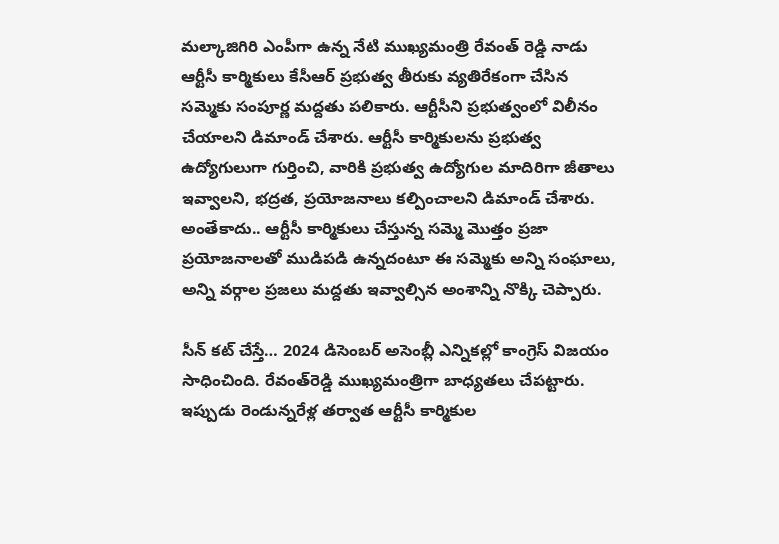మ‌ల్కాజిగిరి ఎంపీగా ఉన్న నేటి ముఖ్యమంత్రి రేవంత్ రెడ్డి నాడు ఆర్టీసీ కార్మికులు కేసీఆర్ ప్రభుత్వ తీరుకు వ్యతిరేకంగా చేసిన స‌మ్మెకు సంపూర్ణ మ‌ద్దతు ప‌లికారు. ఆర్టీసీని ప్రభుత్వంలో విలీనం చేయాల‌ని డిమాండ్ చేశారు. ఆర్టీసీ కార్మికుల‌ను ప్రభుత్వ ఉద్యోగులుగా గుర్తించి, వారికి ప్రభుత్వ ఉద్యోగుల మాదిరిగా జీతాలు ఇవ్వాల‌ని, భ‌ద్రత‌, ప్రయోజ‌నాలు క‌ల్పించాల‌ని డిమాండ్ చేశారు. అంతేకాదు.. ఆర్టీసీ కార్మికులు చేస్తున్న సమ్మె మొత్తం ప్రజా ప్రయోజనాలతో ముడిపడి ఉన్నదంటూ ఈ సమ్మెకు అన్ని సంఘాలు, అన్ని వర్గాల ప్రజలు మద్దతు ఇవ్వాల్సిన అంశాన్ని నొక్కి చెప్పారు.

సీన్ క‌ట్ చేస్తే… 2024 డిసెంబర్‌ అసెంబ్లీ ఎన్నికల్లో కాంగ్రెస్‌ విజయం సాధించింది. రేవంత్‌రెడ్డి ముఖ్యమంత్రిగా బాధ్యతలు చేపట్టారు. ఇప్పుడు రెండున్నరేళ్ల తర్వాత ఆర్టీసీ కార్మికుల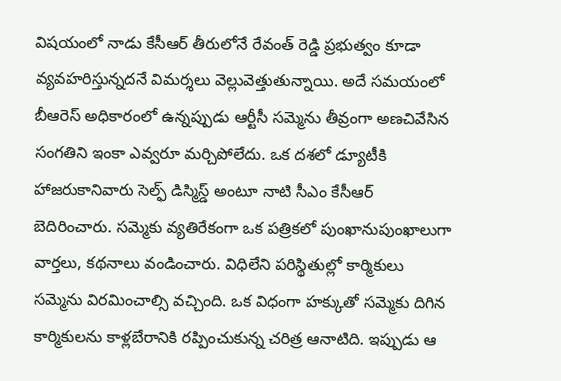విషయంలో నాడు కేసీఆర్‌ తీరులోనే రేవంత్‌ రెడ్డి ప్రభుత్వం కూడా వ్యవహరిస్తున్నదనే విమర్శలు వెల్లువెత్తుతున్నాయి. అదే సమయంలో బీఆరెస్‌ అధికారంలో ఉన్నప్పుడు ఆర్టీసీ సమ్మెను తీవ్రంగా అణచివేసిన సంగతిని ఇంకా ఎవ్వరూ మర్చిపోలేదు. ఒక దశలో డ్యూటీకి హాజరుకానివారు సెల్ఫ్‌ డిస్మిస్డ్‌ అంటూ నాటి సీఎం కేసీఆర్‌ బెదిరించారు. సమ్మెకు వ్యతిరేకంగా ఒక పత్రికలో పుంఖానుపుంఖాలుగా వార్తలు, కథనాలు వండించారు. విధిలేని పరిస్థితుల్లో కార్మికులు సమ్మెను విరమించాల్సి వచ్చింది. ఒక విధంగా హక్కుతో సమ్మెకు దిగిన కార్మికులను కాళ్లబేరానికి రప్పించుకున్న చరిత్ర ఆనాటిది. ఇప్పుడు ఆ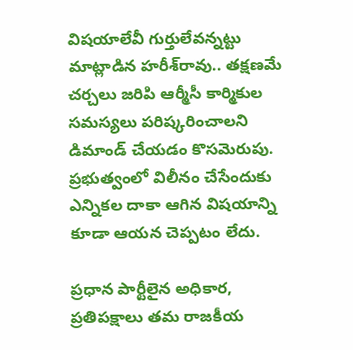విషయాలేవీ గుర్తులేవన్నట్టు మాట్లాడిన హరీశ్‌రావు.. తక్షణమే చర్చలు జరిపి ఆర్మీసీ కార్మికుల సమస్యలు పరిష్కరించాలని డిమాండ్‌ చేయడం కొసమెరుపు. ప్రభుత్వంలో విలీనం చేసేందుకు ఎన్నికల దాకా ఆగిన విషయాన్ని కూడా ఆయన చెప్పటం లేదు.

ప్రధాన పార్టీలైన అధికార, ప్రతిప‌క్షాలు త‌మ రాజ‌కీయ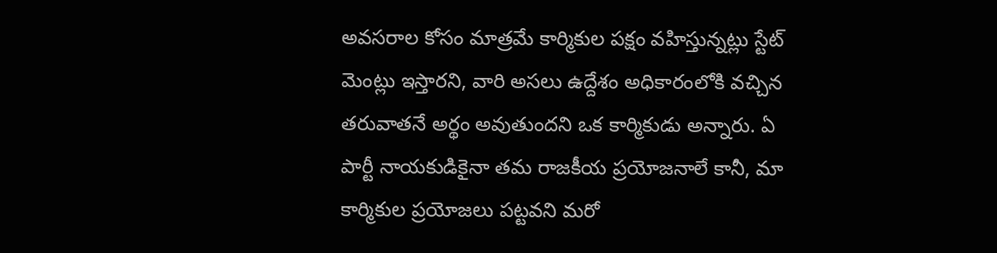అవ‌స‌రాల కోసం మాత్రమే కార్మికుల ప‌క్షం వ‌హిస్తున్నట్లు స్టేట్ మెంట్లు ఇస్తార‌ని, వారి అస‌లు ఉద్దేశం అధికారంలోకి వ‌చ్చిన త‌రువాత‌నే అర్థం అవుతుంద‌ని ఒక కార్మికుడు అన్నారు. ఏ పార్టీ నాయ‌కుడికైనా త‌మ రాజ‌కీయ ప్రయోజ‌నాలే కానీ, మా కార్మికుల ప్రయోజ‌లు ప‌ట్టవ‌ని మ‌రో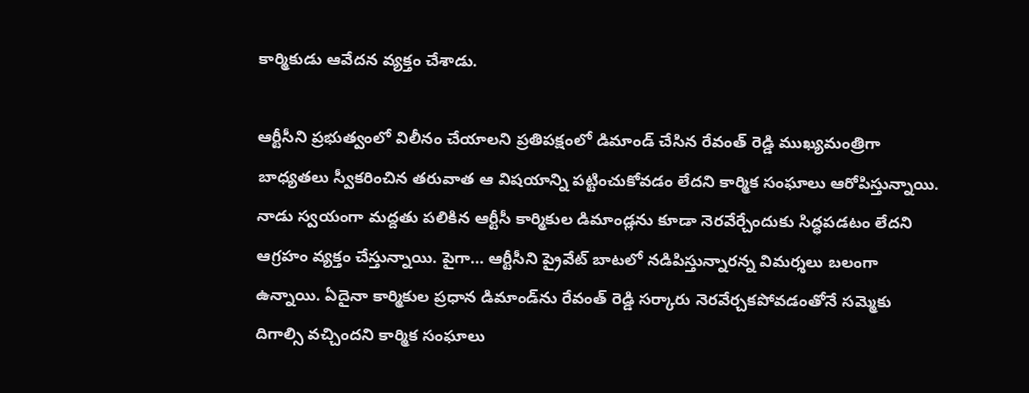కార్మికుడు ఆవేద‌న వ్యక్తం చేశాడు.

ఆర్టీసీని ప్రభుత్వంలో విలీనం చేయాల‌ని ప్రతిప‌క్షంలో డిమాండ్‌ చేసిన రేవంత్ రెడ్డి ముఖ్యమంత్రిగా బాధ్యత‌లు స్వీక‌రించిన త‌రువాత ఆ విషయాన్ని పట్టించుకోవడం లేదని కార్మిక సంఘాలు ఆరోపిస్తున్నాయి. నాడు స్వయంగా మద్దతు పలికిన ఆర్టీసీ కార్మికుల డిమాండ్లను కూడా నెరవేర్చేందుకు సిద్ధపడటం లేదని ఆగ్రహం వ్యక్తం చేస్తున్నాయి. పైగా… ఆర్టీసీని ప్రైవేట్ బాట‌లో న‌డిపిస్తున్నార‌న్న విమ‌ర్శలు బ‌లంగా ఉన్నాయి. ఏదైనా కార్మికుల ప్రధాన డిమాండ్‌ను రేవంత్ రెడ్డి స‌ర్కారు నెర‌వేర్చకపోవ‌డంతోనే స‌మ్మెకు దిగాల్సి వ‌చ్చింద‌ని కార్మిక సంఘాలు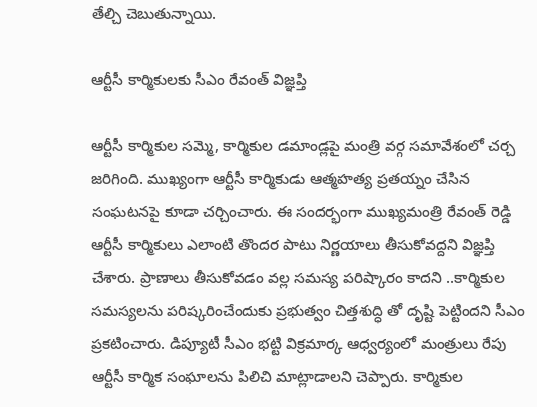తేల్చి చెబుతున్నాయి.

ఆర్టీసీ కార్మికుల‌కు సీఎం రేవంత్ విజ్ఞ‌ప్తి

ఆర్టీసీ కార్మికుల స‌మ్మె, కార్మికుల డమాండ్ల‌పై మంత్రి వ‌ర్గ స‌మావేశంలో చ‌ర్చ జ‌రిగింది. ముఖ్యంగా ఆర్టీసీ కార్మికుడు ఆత్మ‌హ‌త్య ప్ర‌త‌య్నం చేసిన‌ సంఘట‌న‌పై కూడా చ‌ర్చించారు. ఈ సంద‌ర్భంగా ముఖ్య‌మంత్రి రేవంత్ రెడ్డి ఆర్టీసీ కార్మికులు ఎలాంటి తొందర పాటు నిర్ణయాలు తీసుకోవద్దని విజ్ఞప్తి చేశారు. ప్రాణాలు తీసుకోవడం వల్ల సమస్య పరిష్కారం కాదని ..కార్మికుల సమస్యలను పరిష్కరించేందుకు ప్రభుత్వం చిత్తశుద్ధి తో దృష్టి పెట్టిందని సీఎం ప్రకటించారు. డిప్యూటీ సీఎం భట్టి విక్రమార్క ఆధ్వర్యంలో మంత్రులు రేపు ఆర్టీసీ కార్మిక సంఘాలను పిలిచి మాట్లాడాలని చెప్పారు. కార్మికుల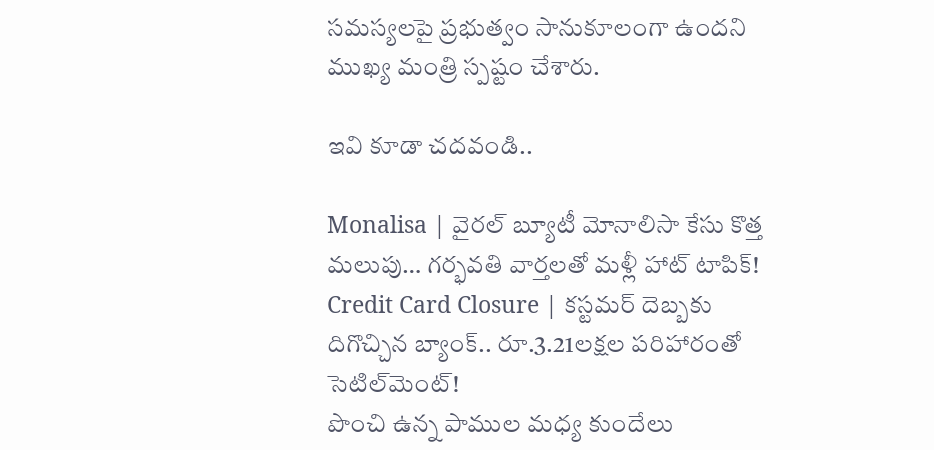సమస్యలపై ప్రభుత్వం సానుకూలంగా ఉందని ముఖ్య మంత్రి స్పష్టం చేశారు.

ఇవి కూడా చదవండి..

Monalisa | వైరల్ బ్యూటీ మోనాలిసా కేసు కొత్త మలుపు… గర్భవతి వార్తల‌తో మళ్లీ హాట్ టాపిక్!
Credit Card Closure | కస్టమర్ దెబ్బకు దిగొచ్చిన బ్యాంక్.. రూ.3.21లక్షల పరిహారంతో సెటిల్‌మెంట్!
పొంచి ఉన్న పాముల మధ్య కుందేలు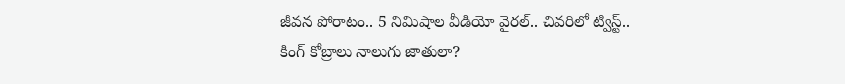జీవన పోరాటం.. 5 నిమిషాల వీడియో వైరల్‌.. చివరిలో ట్విస్ట్‌..
కింగ్‌ కోబ్రాలు నాలుగు జాతులా?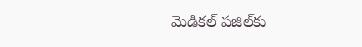మెడికల్‌ పజిల్‌కు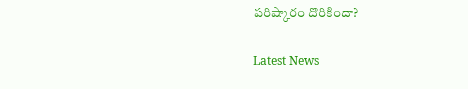పరిష్కారం దొరికిందా?

Latest News